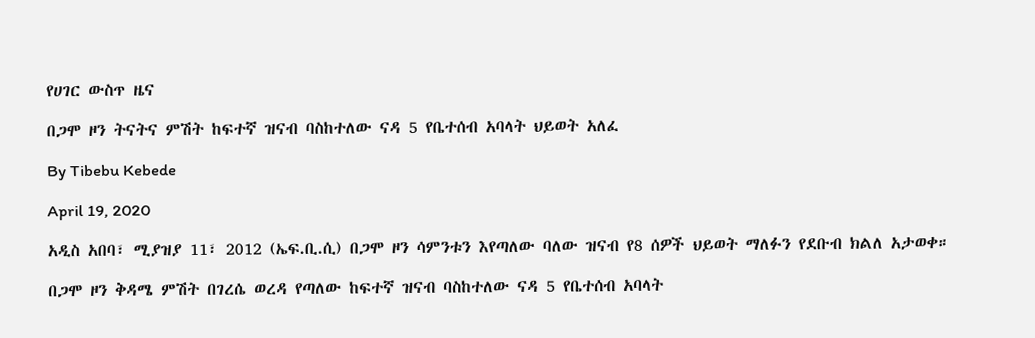የሀገር ውስጥ ዜና

በጋሞ ዞን ትናትና ምሽት ከፍተኛ ዝናብ ባስከተለው ናዳ 5 የቤተሰብ አባላት ህይወት አለፈ

By Tibebu Kebede

April 19, 2020

አዲስ አበባ፣ ሚያዝያ 11፣ 2012 (ኤፍ.ቢ.ሲ) በጋሞ ዞን ሳምንቱን እየጣለው ባለው ዝናብ የ8 ሰዎች ህይወት ማለፉን የደቡብ ክልለ አታወቀ።

በጋሞ ዞን ቅዳሜ ምሽት በገረሴ ወረዳ የጣለው ከፍተኛ ዝናብ ባስከተለው ናዳ 5 የቤተሰብ አባላት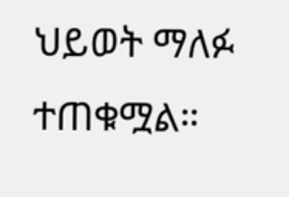ህይወት ማለፉ ተጠቁሟል።